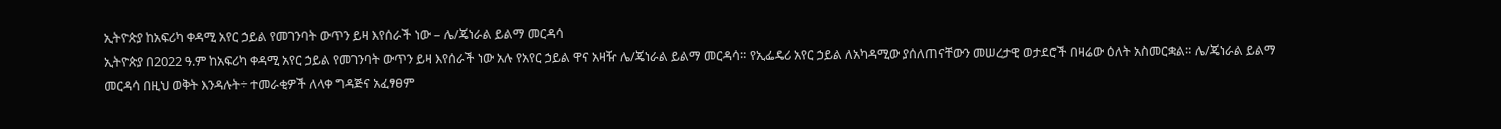ኢትዮጵያ ከአፍሪካ ቀዳሚ አየር ኃይል የመገንባት ውጥን ይዛ እየሰራች ነው – ሌ/ጄነራል ይልማ መርዳሳ
ኢትዮጵያ በ2022 ዓ.ም ከአፍሪካ ቀዳሚ አየር ኃይል የመገንባት ውጥን ይዛ እየሰራች ነው አሉ የአየር ኃይል ዋና አዛዥ ሌ/ጄነራል ይልማ መርዳሳ። የኢፌዴሪ አየር ኃይል ለአካዳሚው ያሰለጠናቸውን መሠረታዊ ወታደሮች በዛሬው ዕለት አስመርቋል። ሌ/ጄነራል ይልማ መርዳሳ በዚህ ወቅት እንዳሉት÷ ተመራቂዎች ለላቀ ግዳጅና አፈፃፀም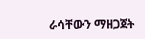ራሳቸውን ማዘጋጀት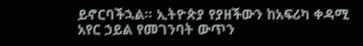ይኖርባችኋል፡፡ ኢትዮጵያ የያዘችውን ከአፍሪካ ቀዳሚ አየር ኃይል የመገንባት ውጥን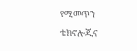የሚመጥን ቴክኖሎጂና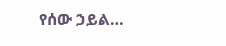የሰው ኃይል…